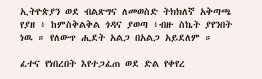ኢትዮጵያን ወደ ብልጽግና ለመወስድ ትክክለኛ አቅጣጫ የያዘ ፥ ከምስቅልቅል ጎዳና ያወጣ ፥ብዙ ስኬት ያየንበት ነዉ ። የለውጥ ሒደት አልጋ በአልጋ አይደለም ።

ፈተና የነበረበት እየተጋፈጠ ወደ ድል የቀየረ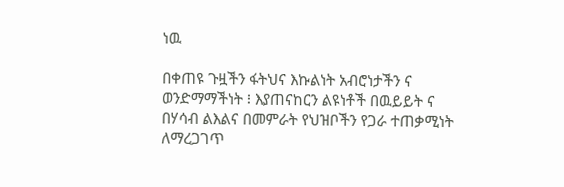ነዉ

በቀጠዩ ጉዟችን ፋትህና እኩልነት አብሮነታችን ና ወንድማማችነት ፧ እያጠናከርን ልዩነቶች በዉይይት ና በሃሳብ ልእልና በመምራት የህዝቦችን የጋራ ተጠቃሚነት ለማረጋገጥ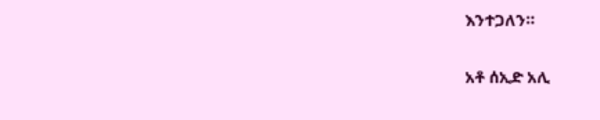እንተጋለን።

አቶ ሰኢድ አሊ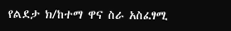የልደታ ክ/ከተማ ዋና ስራ አስፈፃሚ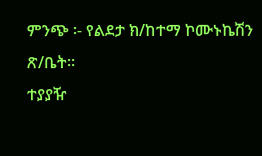ምንጭ ፡- የልደታ ክ/ከተማ ኮሙኑኬሽን ጽ/ቤት።
ተያያዥ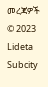መረጃዎች
© 2023 Lideta Subcity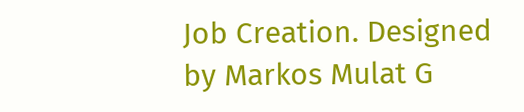Job Creation. Designed by Markos Mulat G